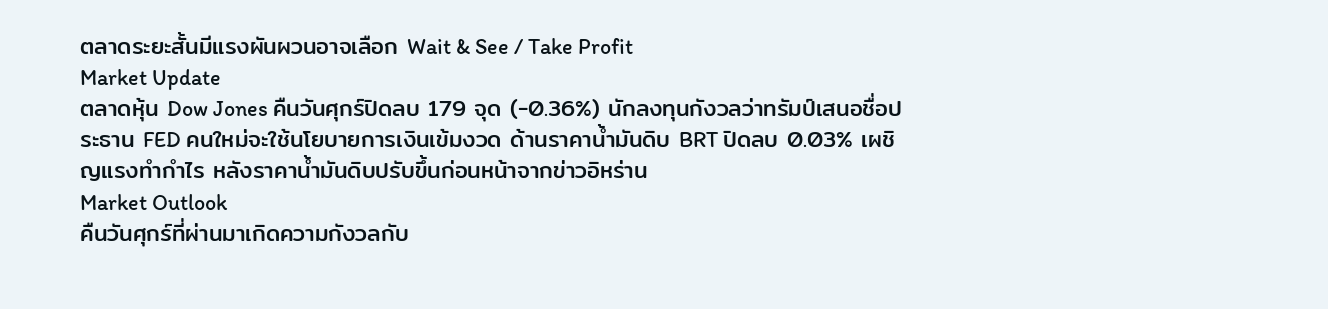ตลาดระยะสั้นมีแรงผันผวนอาจเลือก Wait & See / Take Profit
Market Update
ตลาดหุ้น Dow Jones คืนวันศุกร์ปิดลบ 179 จุด (-0.36%) นักลงทุนกังวลว่าทรัมป์เสนอชื่อประธาน FED คนใหม่จะใช้นโยบายการเงินเข้มงวด ด้านราคาน้ำมันดิบ BRT ปิดลบ 0.03% เผชิญแรงทำกำไร หลังราคาน้ำมันดิบปรับขึ้นก่อนหน้าจากข่าวอิหร่าน
Market Outlook
คืนวันศุกร์ที่ผ่านมาเกิดความกังวลกับ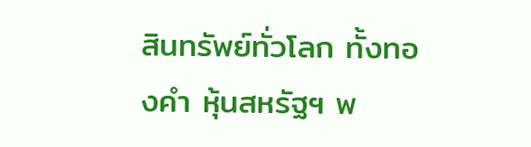สินทรัพย์ทั่วโลก ทั้งทองคำ หุ้นสหรัฐฯ พ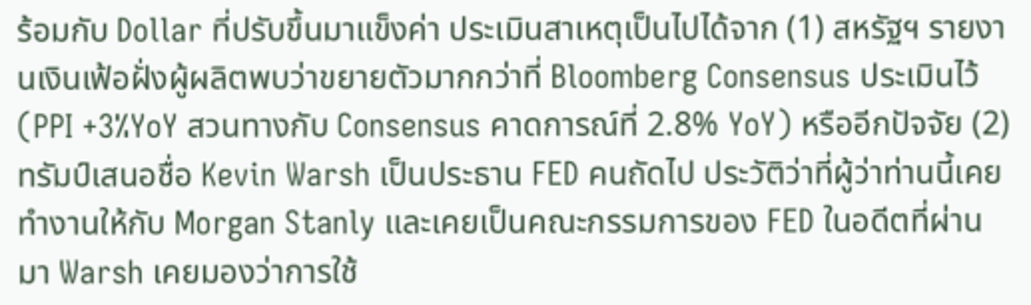ร้อมกับ Dollar ที่ปรับขึ้นมาแข็งค่า ประเมินสาเหตุเป็นไปได้จาก (1) สหรัฐฯ รายงานเงินเฟ้อฝั่งผู้ผลิตพบว่าขยายตัวมากกว่าที่ Bloomberg Consensus ประเมินไว้ (PPI +3%YoY สวนทางกับ Consensus คาดการณ์ที่ 2.8% YoY) หรืออีกปัจจัย (2) ทรัมป์เสนอชื่อ Kevin Warsh เป็นประธาน FED คนถัดไป ประวัติว่าที่ผู้ว่าท่านนี้เคยทำงานให้กับ Morgan Stanly และเคยเป็นคณะกรรมการของ FED ในอดีตที่ผ่านมา Warsh เคยมองว่าการใช้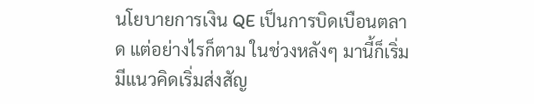นโยบายการเงิน QE เป็นการบิดเบือนตลาด แต่อย่างไรก็ตาม ในช่วงหลังๆ มานี้ก็เริ่มมีแนวคิดเริ่มส่งสัญ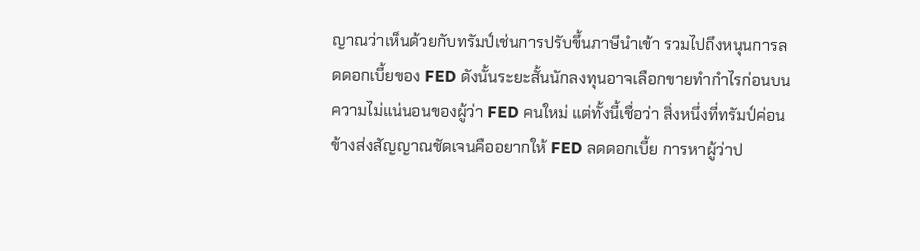ญาณว่าเห็นด้วยกับทรัมป์เช่นการปรับขึ้นภาษีนำเข้า รวมไปถึงหนุนการลดดอกเบี้ยของ FED ดังนั้นระยะสั้นนักลงทุนอาจเลือกขายทำกำไรก่อนบนความไม่แน่นอนของผู้ว่า FED คนใหม่ แต่ทั้งนี้เชื่อว่า สิ่งหนึ่งที่ทรัมป์ค่อนข้างส่งสัญญาณชัดเจนคืออยากให้ FED ลดดอกเบี้ย การหาผู้ว่าป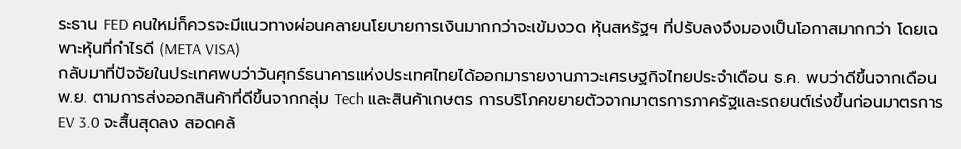ระธาน FED คนใหม่ก็ควรจะมีแนวทางผ่อนคลายนโยบายการเงินมากกว่าจะเข้มงวด หุ้นสหรัฐฯ ที่ปรับลงจึงมองเป็นโอกาสมากกว่า โดยเฉพาะหุ้นที่กำไรดี (META VISA)
กลับมาที่ปัจจัยในประเทศพบว่าวันศุกร์ธนาคารแห่งประเทศไทยได้ออกมารายงานภาวะเศรษฐกิจไทยประจำเดือน ธ.ค. พบว่าดีขึ้นจากเดือน พ.ย. ตามการส่งออกสินค้าที่ดีขึ้นจากกลุ่ม Tech และสินค้าเกษตร การบริโภคขยายตัวจากมาตรการภาครัฐและรถยนต์เร่งขึ้นก่อนมาตรการ EV 3.0 จะสื้นสุดลง สอดคล้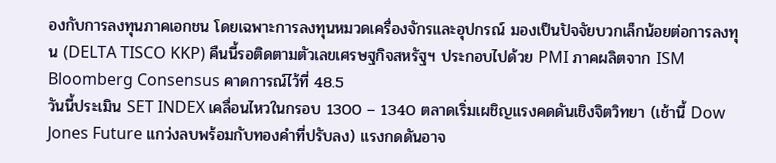องกับการลงทุนภาคเอกชน โดยเฉพาะการลงทุนหมวดเครื่องจักรและอุปกรณ์ มองเป็นปัจจัยบวกเล็กน้อยต่อการลงทุน (DELTA TISCO KKP) คืนนี้รอติดตามตัวเลขเศรษฐกิจสหรัฐฯ ประกอบไปด้วย PMI ภาคผลิตจาก ISM Bloomberg Consensus คาดการณ์ไว้ที่ 48.5
วันนี้ประเมิน SET INDEX เคลื่อนไหวในกรอบ 1300 – 1340 ตลาดเริ่มเผชิญแรงคดดันเชิงจิตวิทยา (เช้านี้ Dow Jones Future แกว่งลบพร้อมกับทองคำที่ปรับลง) แรงกดดันอาจ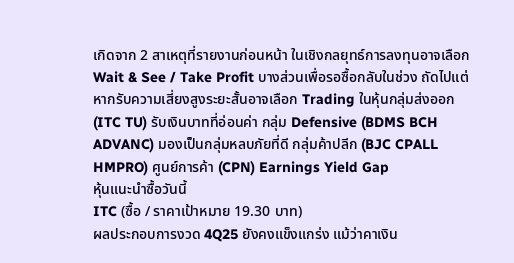เกิดจาก 2 สาเหตุที่รายงานก่อนหน้า ในเชิงกลยุทธ์การลงทุนอาจเลือก Wait & See / Take Profit บางส่วนเพื่อรอซื้อกลับในช่วง ถัดไปแต่หากรับความเสี่ยงสูงระยะสั้นอาจเลือก Trading ในหุ้นกลุ่มส่งออก (ITC TU) รับเงินบาทที่อ่อนค่า กลุ่ม Defensive (BDMS BCH ADVANC) มองเป็นกลุ่มหลบภัยที่ดี กลุ่มค้าปลีก (BJC CPALL HMPRO) ศูนย์การค้า (CPN) Earnings Yield Gap
หุ้นแนะนำซื้อวันนี้
ITC (ซื้อ / ราคาเป้าหมาย 19.30 บาท)
ผลประกอบการงวด 4Q25 ยังคงแข็งแกร่ง แม้ว่าคาเงิน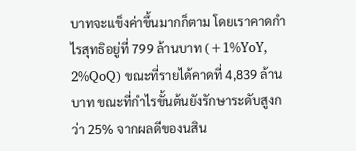บาทจะแข็งค่าขึ้นมากก็ตาม โดยเราคาดกำไรสุทธิอยู่ที่ 799 ล้านบาท (+1%YoY, 2%QoQ) ขณะที่รายได้คาดที่ 4,839 ล้านบาท ขณะที่กำไรขั้นต้นยังรักษาระดับสูงกว่า 25% จากผลดีของนสิน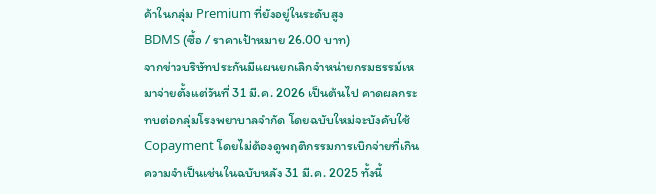ค้าในกลุ่ม Premium ที่ยังอยู่ในระดับสูง
BDMS (ซื้อ / ราคาเป้าหมาย 26.00 บาท)
จากข่าวบริษัทประกันมีแผนยกเลิกจำหน่ายกรมธรรม์เหมาจ่ายตั้งแต่วันที่ 31 มี.ค. 2026 เป็นต้นไป คาดผลกระทบต่อกลุ่มโรงพยาบาลจำกัด โดยฉบับใหม่จะบังคับใช้ Copayment โดยไม่ต้องดูพฤติกรรมการเบิกจ่ายที่เกินความจำเป็นเช่นในฉบับหลัง 31 มี.ค. 2025 ทั้งนี้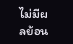ไม่มีผลย้อน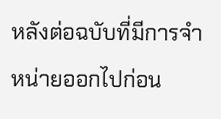หลังต่อฉบับที่มีการจำหน่ายออกไปก่อน